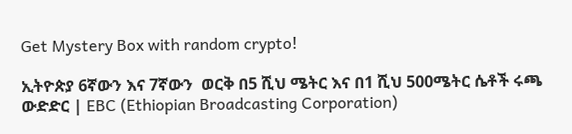Get Mystery Box with random crypto!

ኢትዮጵያ 6ኛውን እና 7ኛውን  ወርቅ በ5 ሺህ ሜትር እና በ1 ሺህ 500ሜትር ሴቶች ሩጫ ውድድር | EBC (Ethiopian Broadcasting Corporation)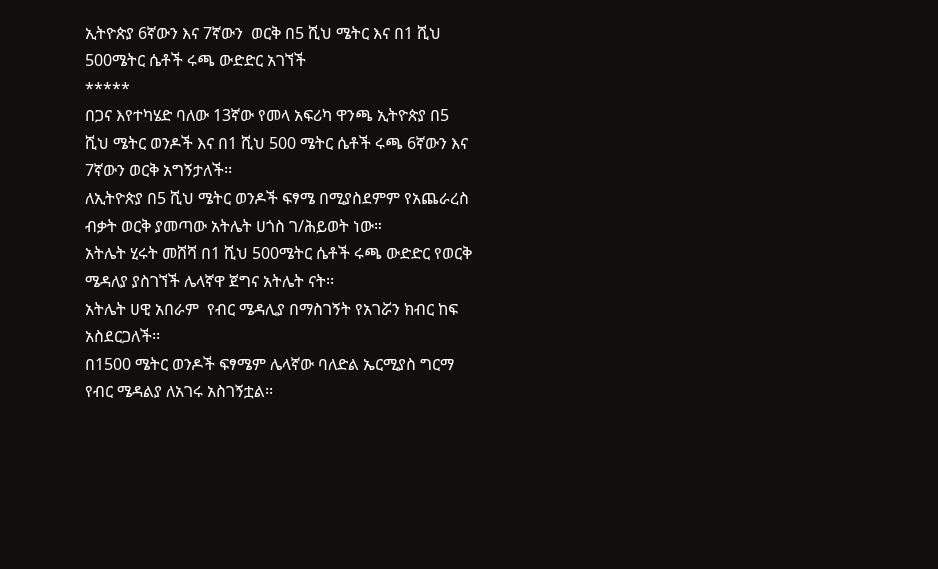ኢትዮጵያ 6ኛውን እና 7ኛውን  ወርቅ በ5 ሺህ ሜትር እና በ1 ሺህ 500ሜትር ሴቶች ሩጫ ውድድር አገኘች
*****
በጋና እየተካሄድ ባለው 13ኛው የመላ አፍሪካ ዋንጫ ኢትዮጵያ በ5 ሺህ ሜትር ወንዶች እና በ1 ሺህ 500 ሜትር ሴቶች ሩጫ 6ኛውን እና 7ኛውን ወርቅ አግኝታለች፡፡
ለኢትዮጵያ በ5 ሺህ ሜትር ወንዶች ፍፃሜ በሚያስደምም የአጨራረስ ብቃት ወርቅ ያመጣው አትሌት ሀጎስ ገ/ሕይወት ነው።
አትሌት ሂሩት መሸሻ በ1 ሺህ 500ሜትር ሴቶች ሩጫ ውድድር የወርቅ ሜዳለያ ያስገኘች ሌላኛዋ ጀግና አትሌት ናት፡፡
አትሌት ሀዊ አበራም  የብር ሜዳሊያ በማስገኝት የአገሯን ክብር ከፍ አስደርጋለች፡፡
በ1500 ሜትር ወንዶች ፍፃሜም ሌላኛው ባለድል ኤርሚያስ ግርማ   የብር ሜዳልያ ለአገሩ አስገኝቷል፡፡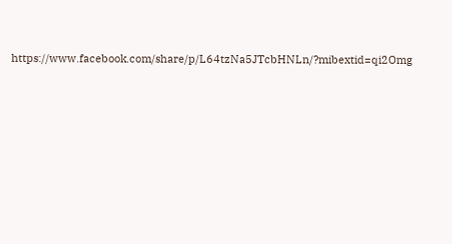https://www.facebook.com/share/p/L64tzNa5JTcbHNLn/?mibextid=qi2Omg